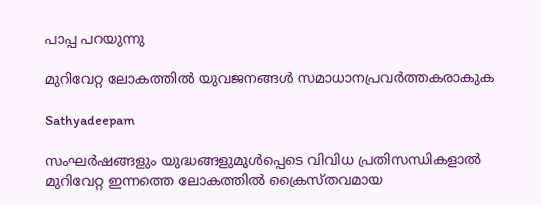പാപ്പ പറയുന്നു

മുറിവേറ്റ ലോകത്തില്‍ യുവജനങ്ങള്‍ സമാധാനപ്രവര്‍ത്തകരാകുക

Sathyadeepam

സംഘര്‍ഷങ്ങളും യുദ്ധങ്ങളുമുള്‍പ്പെടെ വിവിധ പ്രതിസന്ധികളാല്‍ മുറിവേറ്റ ഇന്നത്തെ ലോകത്തില്‍ ക്രൈസ്തവമായ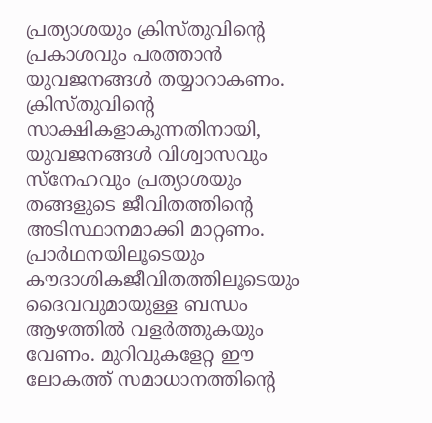പ്രത്യാശയും ക്രിസ്തുവിന്റെ പ്രകാശവും പരത്താന്‍ യുവജനങ്ങള്‍ തയ്യാറാകണം. ക്രിസ്തുവിന്റെ സാക്ഷികളാകുന്നതിനായി, യുവജനങ്ങള്‍ വിശ്വാസവും സ്‌നേഹവും പ്രത്യാശയും തങ്ങളുടെ ജീവിതത്തിന്റെ അടിസ്ഥാനമാക്കി മാറ്റണം. പ്രാർഥനയിലൂടെയും കൗദാശികജീവിതത്തിലൂടെയും ദൈവവുമായുള്ള ബന്ധം ആഴത്തില്‍ വളര്‍ത്തുകയും വേണം. മുറിവുകളേറ്റ ഈ ലോകത്ത് സമാധാനത്തിന്റെ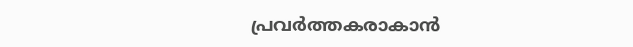പ്രവര്‍ത്തകരാകാന്‍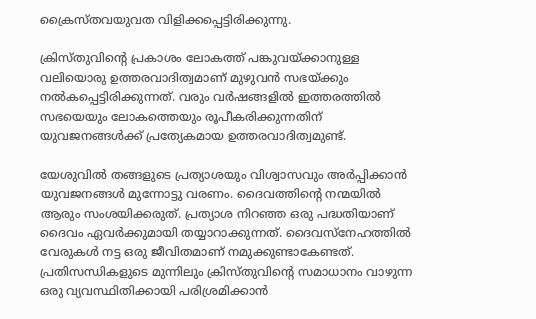ക്രൈസ്തവയുവത വിളിക്കപ്പെട്ടിരിക്കുന്നു.

ക്രിസ്തുവിന്റെ പ്രകാശം ലോകത്ത് പങ്കുവയ്ക്കാനുള്ള വലിയൊരു ഉത്തരവാദിത്വമാണ് മുഴുവന്‍ സഭയ്ക്കും നല്‍കപ്പെട്ടിരിക്കുന്നത്. വരും വര്‍ഷങ്ങളില്‍ ഇത്തരത്തില്‍ സഭയെയും ലോകത്തെയും രൂപീകരിക്കുന്നതിന് യുവജനങ്ങള്‍ക്ക് പ്രത്യേകമായ ഉത്തരവാദിത്വമുണ്ട്.

യേശുവില്‍ തങ്ങളുടെ പ്രത്യാശയും വിശ്വാസവും അര്‍പ്പിക്കാന്‍ യുവജനങ്ങള്‍ മുന്നോട്ടു വരണം. ദൈവത്തിന്റെ നന്മയില്‍ ആരും സംശയിക്കരുത്. പ്രത്യാശ നിറഞ്ഞ ഒരു പദ്ധതിയാണ് ദൈവം ഏവര്‍ക്കുമായി തയ്യാറാക്കുന്നത്. ദൈവസ്‌നേഹത്തില്‍ വേരുകള്‍ നട്ട ഒരു ജീവിതമാണ് നമുക്കുണ്ടാകേണ്ടത്. പ്രതിസന്ധികളുടെ മുന്നിലും ക്രിസ്തുവിന്റെ സമാധാനം വാഴുന്ന ഒരു വ്യവസ്ഥിതിക്കായി പരിശ്രമിക്കാന്‍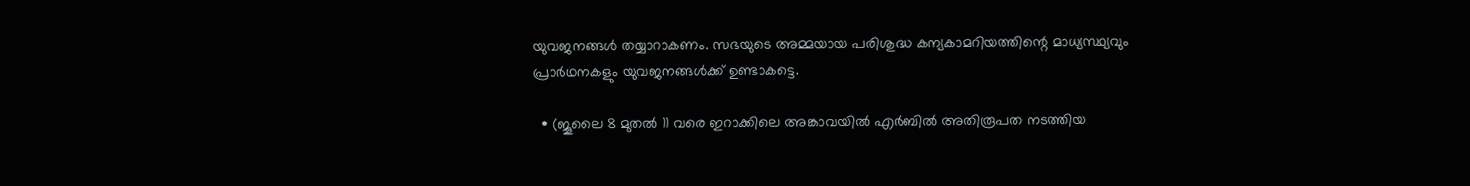യുവജനങ്ങള്‍ തയ്യാറാകണം. സഭയുടെ അമ്മയായ പരിശുദ്ധ കന്യകാമറിയത്തിന്റെ മാധ്യസ്ഥ്യവും പ്രാർഥനകളും യുവജനങ്ങള്‍ക്ക് ഉണ്ടാകട്ടെ.

  • (ജൂലൈ 8 മുതല്‍ 11 വരെ ഇറാക്കിലെ അങ്കാവയില്‍ എര്‍ബില്‍ അതിരൂപത നടത്തിയ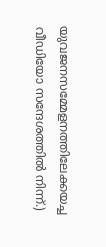യുവജനസമ്മേളനത്തിലേക്കയച്ച വീഡിയോ സന്ദേശത്തില്‍ നിന്ന്.)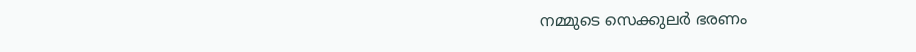നമ്മുടെ സെക്കുലർ ഭരണം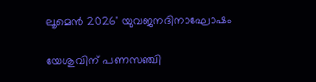ലൂമെൻ 2026' യുവജനദിനാഘോഷം

യേശുവിന് പണസഞ്ചി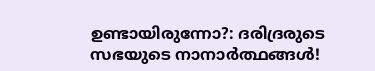ഉണ്ടായിരുന്നോ?: ദരിദ്രരുടെ സഭയുടെ നാനാർത്ഥങ്ങൾ!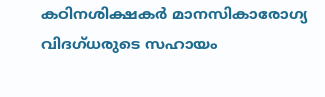കഠിനശിക്ഷകർ മാനസികാരോഗ്യ വിദഗ്ധരുടെ സഹായം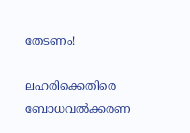തേടണം!

ലഹരിക്കെതിരെ ബോധവൽക്കരണ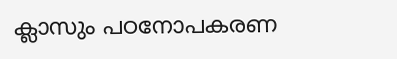ക്ലാസും പഠനോപകരണ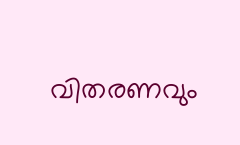വിതരണവും